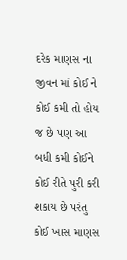દરેક માણસ ના જીવન માં કોઈ ને કોઈ કમી તો હોય જ છે પણ આ બધી કમી કોઈને કોઈ રીતે પુરી કરી શકાય છે પરંતુ કોઈ ખાસ માણસ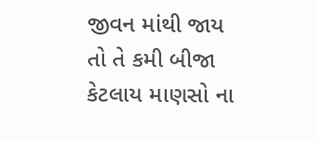જીવન માંથી જાય તો તે કમી બીજા કેટલાય માણસો ના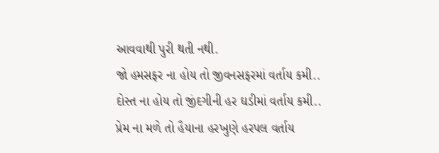આવવાથી પુરી થતી નથી.
જો હમસફર ના હોય તો જીવનસફરમાં વર્તાય કમી..
દોસ્ત ના હોય તો જીંદગીની હર ઘડીમાં વર્તાય કમી..
પ્રેમ ના મળે તો હૈયાના હરખુણે હરપલ વર્તાય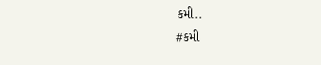કમી..
#કમી